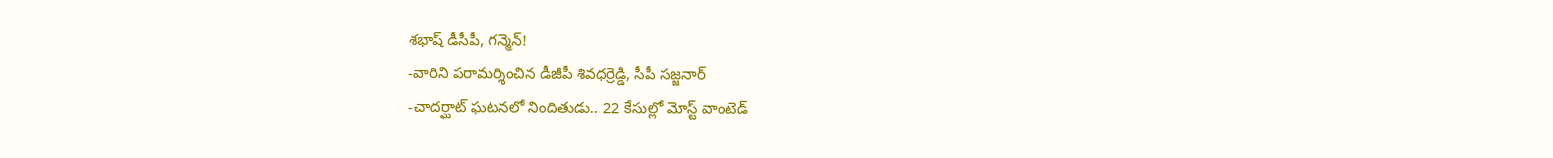శభాష్ డీసీపీ, గన్మెన్!
-వారిని పరామర్శించిన డీజీపీ శివధర్రెడ్డి, సీపీ సజ్జనార్
-చాదర్ఘాట్ ఘటనలో నిందితుడు.. 22 కేసుల్లో మోస్ట్ వాంటెడ్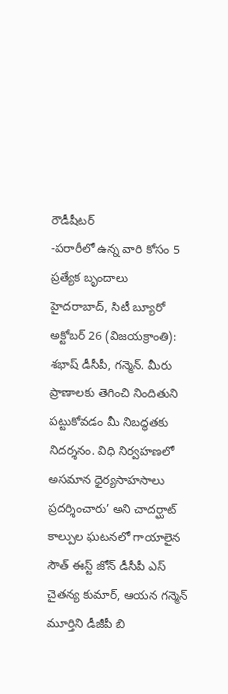రౌడీషీటర్
-పరారీలో ఉన్న వారి కోసం 5 ప్రత్యేక బృందాలు
హైదరాబాద్, సిటీ బ్యూరో అక్టోబర్ 26 (విజయక్రాంతి): శభాష్ డీసీపీ, గన్మెన్. మీరు ప్రాణాలకు తెగించి నిందితుని పట్టుకోవడం మీ నిబద్ధతకు నిదర్శనం. విధి నిర్వహణలో అసమాన ధైర్యసాహసాలు ప్రదర్శించారు’ అని చాదర్ఘాట్ కాల్పుల ఘటనలో గాయాలైన సౌత్ ఈస్ట్ జోన్ డీసీపీ ఎస్ చైతన్య కుమార్, ఆయన గన్మెన్ మూర్తిని డీజీపీ బి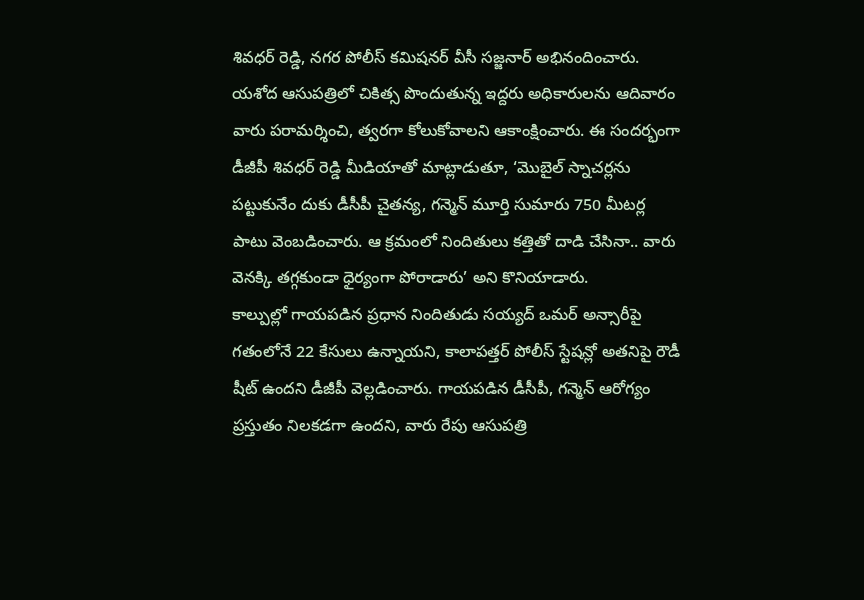శివధర్ రెడ్డి, నగర పోలీస్ కమిషనర్ వీసీ సజ్జనార్ అభినందించారు.
యశోద ఆసుపత్రిలో చికిత్స పొందుతున్న ఇద్దరు అధికారులను ఆదివారం వారు పరామర్శించి, త్వరగా కోలుకోవాలని ఆకాంక్షించారు. ఈ సందర్భంగా డీజీపీ శివధర్ రెడ్డి మీడియాతో మాట్లాడుతూ, ‘మొబైల్ స్నాచర్లను పట్టుకునేం దుకు డీసీపీ చైతన్య, గన్మెన్ మూర్తి సుమారు 750 మీటర్ల పాటు వెంబడించారు. ఆ క్రమంలో నిందితులు కత్తితో దాడి చేసినా.. వారు వెనక్కి తగ్గకుండా ధైర్యంగా పోరాడారు’ అని కొనియాడారు.
కాల్పుల్లో గాయపడిన ప్రధాన నిందితుడు సయ్యద్ ఒమర్ అన్సారీపై గతంలోనే 22 కేసులు ఉన్నాయని, కాలాపత్తర్ పోలీస్ స్టేషన్లో అతనిపై రౌడీ షీట్ ఉందని డీజీపీ వెల్లడించారు. గాయపడిన డీసీపీ, గన్మెన్ ఆరోగ్యం ప్రస్తుతం నిలకడగా ఉందని, వారు రేపు ఆసుపత్రి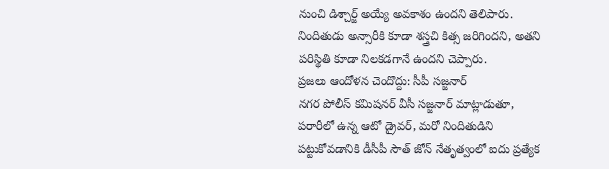నుంచి డిశ్చార్జ్ అయ్యే అవకాశం ఉందని తెలిపారు. నిందితుడు అన్సారీకి కూడా శస్త్రచి కిత్స జరిగిందని, అతని పరిస్థితి కూడా నిలకడగానే ఉందని చెప్పారు.
ప్రజలు ఆందోళన చెందొద్దు: సీపీ సజ్జనార్
నగర పోలీస్ కమిషనర్ వీసీ సజ్జనార్ మాట్లాడుతూ, పరారీలో ఉన్న ఆటో డ్రైవర్, మరో నిందితుడిని పట్టుకోవడానికి డీసీపీ సౌత్ జోన్ నేతృత్వంలో ఐదు ప్రత్యేక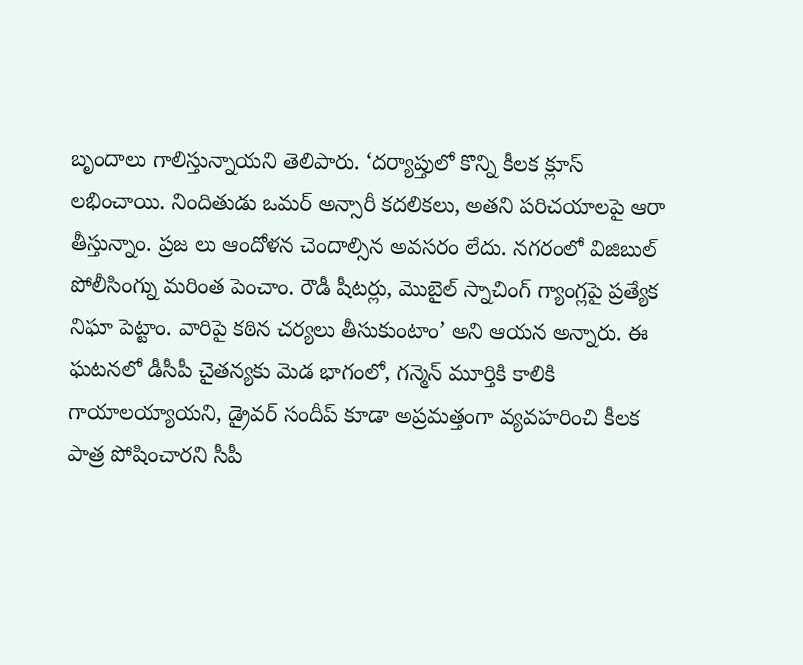బృందాలు గాలిస్తున్నాయని తెలిపారు. ‘దర్యాప్తులో కొన్ని కీలక క్లూస్ లభించాయి. నిందితుడు ఒమర్ అన్సారీ కదలికలు, అతని పరిచయాలపై ఆరా తీస్తున్నాం. ప్రజ లు ఆందోళన చెందాల్సిన అవసరం లేదు. నగరంలో విజిబుల్ పోలీసింగ్ను మరింత పెంచాం. రౌడీ షీటర్లు, మొబైల్ స్నాచింగ్ గ్యాంగ్లపై ప్రత్యేక నిఘా పెట్టాం. వారిపై కఠిన చర్యలు తీసుకుంటాం’ అని ఆయన అన్నారు. ఈ ఘటనలో డీసీపీ చైతన్యకు మెడ భాగంలో, గన్మెన్ మూర్తికి కాలికి గాయాలయ్యాయని, డ్రైవర్ సందీప్ కూడా అప్రమత్తంగా వ్యవహరించి కీలక పాత్ర పోషించారని సీపీ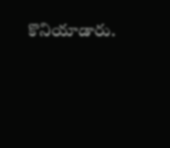కొనియాడారు.